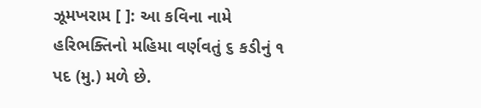ઝૂમખરામ [ ]: આ કવિના નામે હરિભક્તિનો મહિમા વર્ણવતું ૬ કડીનું ૧ પદ (મુ.) મળે છે.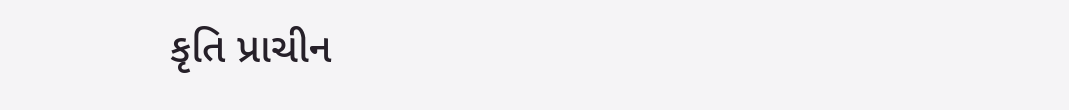કૃતિ પ્રાચીન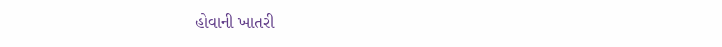હોવાની ખાતરી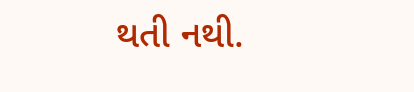થતી નથી.